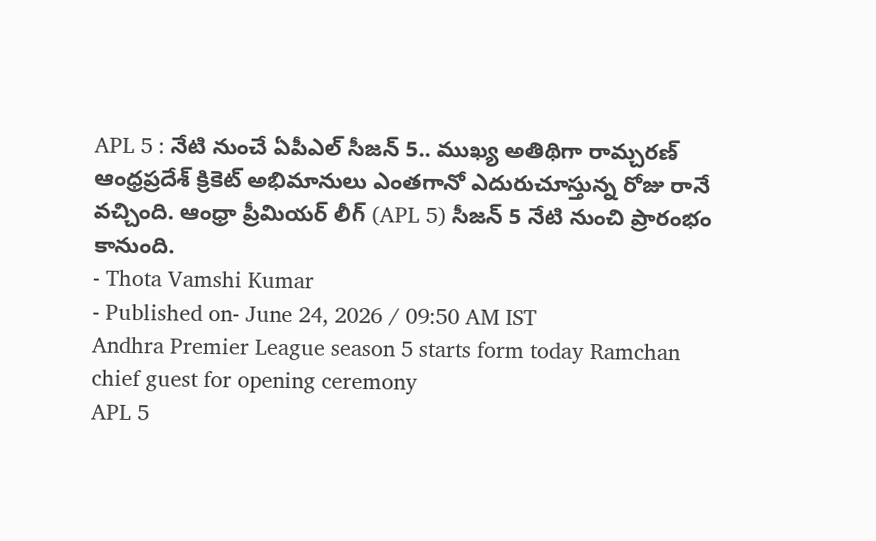APL 5 : నేటి నుంచే ఏపీఎల్ సీజన్ 5.. ముఖ్య అతిథిగా రామ్చరణ్
ఆంధ్రప్రదేశ్ క్రికెట్ అభిమానులు ఎంతగానో ఎదురుచూస్తున్న రోజు రానే వచ్చింది. ఆంధ్రా ప్రీమియర్ లీగ్ (APL 5) సీజన్ 5 నేటి నుంచి ప్రారంభం కానుంది.
- Thota Vamshi Kumar
- Published on- June 24, 2026 / 09:50 AM IST
Andhra Premier League season 5 starts form today Ramchan chief guest for opening ceremony
APL 5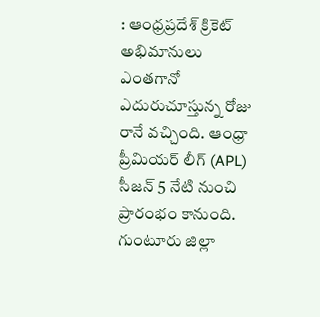: ఆంధ్రప్రదేశ్ క్రికెట్ అభిమానులు ఎంతగానో ఎదురుచూస్తున్న రోజు రానే వచ్చింది. ఆంధ్రా ప్రీమియర్ లీగ్ (APL) సీజన్ 5 నేటి నుంచి ప్రారంభం కానుంది. గుంటూరు జిల్లా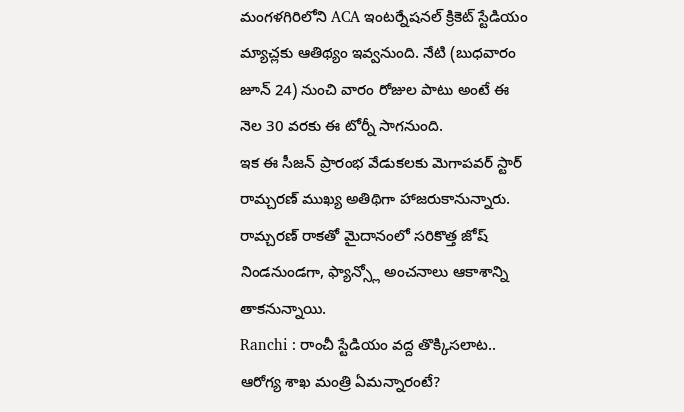మంగళగిరిలోని ACA ఇంటర్నేషనల్ క్రికెట్ స్టేడియం మ్యాచ్లకు ఆతిథ్యం ఇవ్వనుంది. నేటి (బుధవారం జూన్ 24) నుంచి వారం రోజుల పాటు అంటే ఈ నెల 30 వరకు ఈ టోర్నీ సాగనుంది.
ఇక ఈ సీజన్ ప్రారంభ వేడుకలకు మెగాపవర్ స్టార్ రామ్చరణ్ ముఖ్య అతిథిగా హాజరుకానున్నారు. రామ్చరణ్ రాకతో మైదానంలో సరికొత్త జోష్ నిండనుండగా, ఫ్యాన్స్లో అంచనాలు ఆకాశాన్ని తాకనున్నాయి.
Ranchi : రాంచీ స్టేడియం వద్ద తొక్కిసలాట.. ఆరోగ్య శాఖ మంత్రి ఏమన్నారంటే?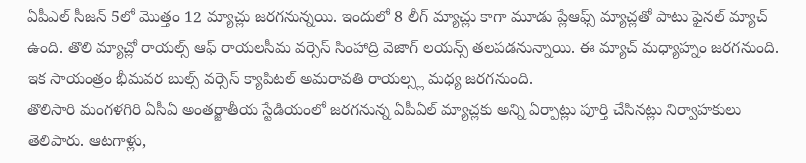ఏపీఎల్ సీజన్ 5లో మొత్తం 12 మ్యాచ్లు జరగనున్నయి. ఇందులో 8 లీగ్ మ్యాచ్లు కాగా మూడు ప్లేఆఫ్స్ మ్యాచ్లతో పాటు ఫైనల్ మ్యాచ్ ఉంది. తొలి మ్యాచ్లో రాయల్స్ ఆఫ్ రాయలసీమ వర్సెస్ సింహాద్రి వెజాగ్ లయన్స్ తలపడనున్నాయి. ఈ మ్యాచ్ మధ్యాహ్నం జరగనుంది. ఇక సాయంత్రం భీమవర బుల్స్ వర్సెస్ క్యాపిటల్ అమరావతి రాయల్స్ల మధ్య జరగనుంది.
తొలిసారి మంగళగిరి ఏసీఏ అంతర్జాతీయ స్టేడియంలో జరగనున్న ఏపీఏల్ మ్యాచ్లకు అన్ని ఏర్పాట్లు పూర్తి చేసినట్లు నిర్వాహకులు తెలిపారు. ఆటగాళ్లు,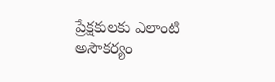ప్రేక్షకులకు ఎలాంటి అసౌకర్యం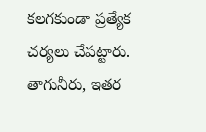కలగకుండా ప్రత్యేక చర్యలు చేపట్టారు. తాగునీరు, ఇతర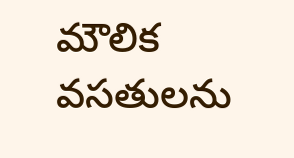మౌలిక వసతులను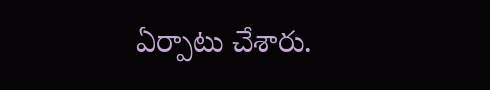ఏర్పాటు చేశారు.